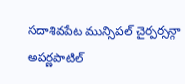సదాశివపేట మున్సిపల్ చైర్పర్సన్గా అపర్ణపాటిల్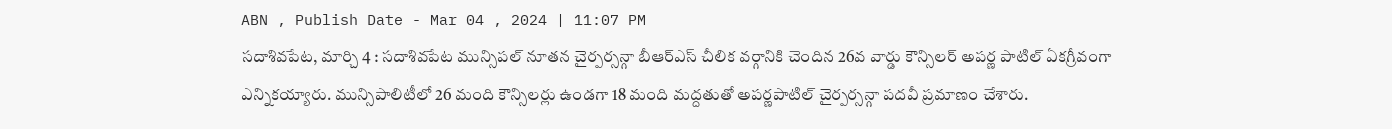ABN , Publish Date - Mar 04 , 2024 | 11:07 PM
సదాశివపేట, మార్చి 4 : సదాశివపేట మున్సిపల్ నూతన చైర్పర్సన్గా బీఆర్ఎస్ చీలిక వర్గానికి చెందిన 26వ వార్డు కౌన్సిలర్ అపర్ణ పాటిల్ ఏకగ్రీవంగా ఎన్నికయ్యారు. మున్సిపాలిటీలో 26 మంది కౌన్సిలర్లు ఉండగా 18 మంది మద్దతుతో అపర్ణపాటిల్ చైర్పర్సన్గా పదవీ ప్రమాణం చేశారు.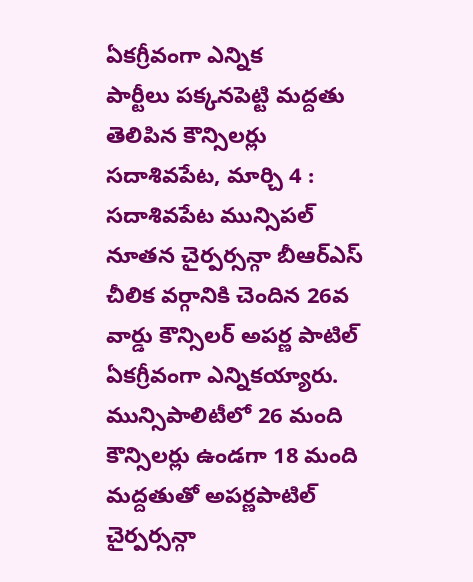ఏకగ్రీవంగా ఎన్నిక
పార్టీలు పక్కనపెట్టి మద్దతు తెలిపిన కౌన్సిలర్లు
సదాశివపేట, మార్చి 4 : సదాశివపేట మున్సిపల్ నూతన చైర్పర్సన్గా బీఆర్ఎస్ చీలిక వర్గానికి చెందిన 26వ వార్డు కౌన్సిలర్ అపర్ణ పాటిల్ ఏకగ్రీవంగా ఎన్నికయ్యారు. మున్సిపాలిటీలో 26 మంది కౌన్సిలర్లు ఉండగా 18 మంది మద్దతుతో అపర్ణపాటిల్ చైర్పర్సన్గా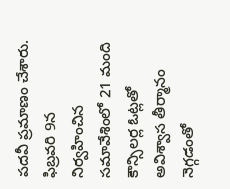పదవీ ప్రమాణం చేశారు. ఫిబ్రవరి 9న నిర్వహించిన సమావేశింలో 21 మంది కౌన్సిలర్ల ఓట్లతో అవిశ్వాస తీర్మానం నెగ్గడంతో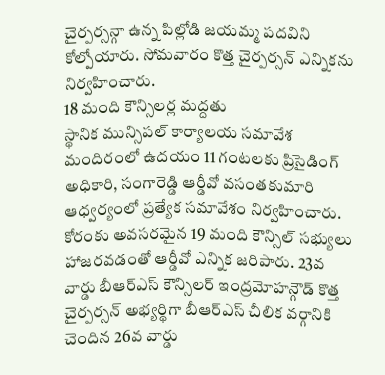చైర్పర్సన్గా ఉన్న పిల్లోడి జయమ్మ పదవిని కోల్పోయారు. సోమవారం కొత్త చైర్పర్సన్ ఎన్నికను నిర్వహించారు.
18 మంది కౌన్సిలర్ల మద్దతు
స్థానిక మున్సిపల్ కార్యాలయ సమావేశ మందిరంలో ఉదయం 11 గంటలకు ప్రిసైడింగ్ అధికారి, సంగారెడ్డి ఆర్డీవో వసంతకుమారి ఆధ్వర్యంలో ప్రత్యేక సమావేశం నిర్వహించారు. కోరంకు అవసరమైన 19 మంది కౌన్సిల్ సభ్యులు హాజరవడంతో ఆర్డీవో ఎన్నిక జరిపారు. 23వ వార్డు బీఆర్ఎస్ కౌన్సిలర్ ఇంద్రమోహన్గౌడ్ కొత్త చైర్పర్సన్ అభ్యర్థిగా బీఆర్ఎస్ చీలిక వర్గానికి చెందిన 26వ వార్డు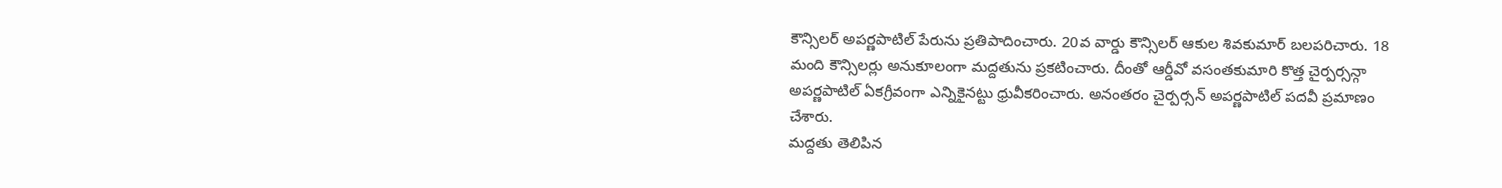కౌన్సిలర్ అపర్ణపాటిల్ పేరును ప్రతిపాదించారు. 20వ వార్డు కౌన్సిలర్ ఆకుల శివకుమార్ బలపరిచారు. 18 మంది కౌన్సిలర్లు అనుకూలంగా మద్దతును ప్రకటించారు. దీంతో ఆర్డీవో వసంతకుమారి కొత్త చైర్పర్సన్గా అపర్ణపాటిల్ ఏకగ్రీవంగా ఎన్నికైనట్టు ధ్రువీకరించారు. అనంతరం చైర్పర్సన్ అపర్ణపాటిల్ పదవీ ప్రమాణం చేశారు.
మద్దతు తెలిపిన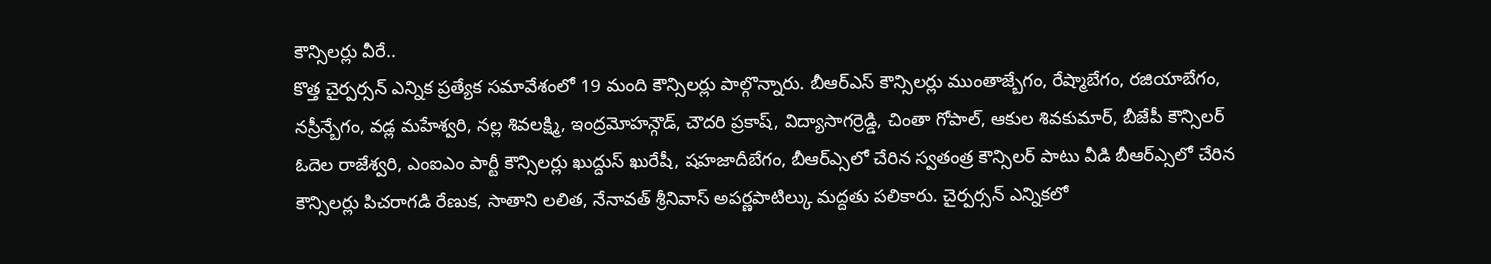కౌన్సిలర్లు వీరే..
కొత్త చైర్పర్సన్ ఎన్నిక ప్రత్యేక సమావేశంలో 19 మంది కౌన్సిలర్లు పాల్గొన్నారు. బీఆర్ఎస్ కౌన్సిలర్లు ముంతాజ్బేగం, రేష్మాబేగం, రజియాబేగం, నస్రీన్బేగం, వడ్ల మహేశ్వరి, నల్ల శివలక్ష్మి, ఇంద్రమోహన్గౌడ్, చౌదరి ప్రకాష్, విద్యాసాగర్రెడ్డి, చింతా గోపాల్, ఆకుల శివకుమార్, బీజేపీ కౌన్సిలర్ ఓదెల రాజేశ్వరి, ఎంఐఎం పార్టీ కౌన్సిలర్లు ఖుద్దుస్ ఖురేషీ, షహజాదీబేగం, బీఆర్ఎ్సలో చేరిన స్వతంత్ర కౌన్సిలర్ పాటు వీడి బీఆర్ఎ్సలో చేరిన కౌన్సిలర్లు పిచరాగడి రేణుక, సాతాని లలిత, నేనావత్ శ్రీనివాస్ అపర్ణపాటిల్కు మద్దతు పలికారు. చైర్పర్సన్ ఎన్నికలో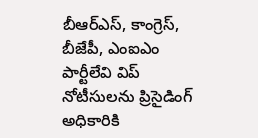బీఆర్ఎస్, కాంగ్రెస్, బీజేపీ, ఎంఐఎం పార్టీలేవి విప్ నోటీసులను ప్రిసైడింగ్ అధికారికి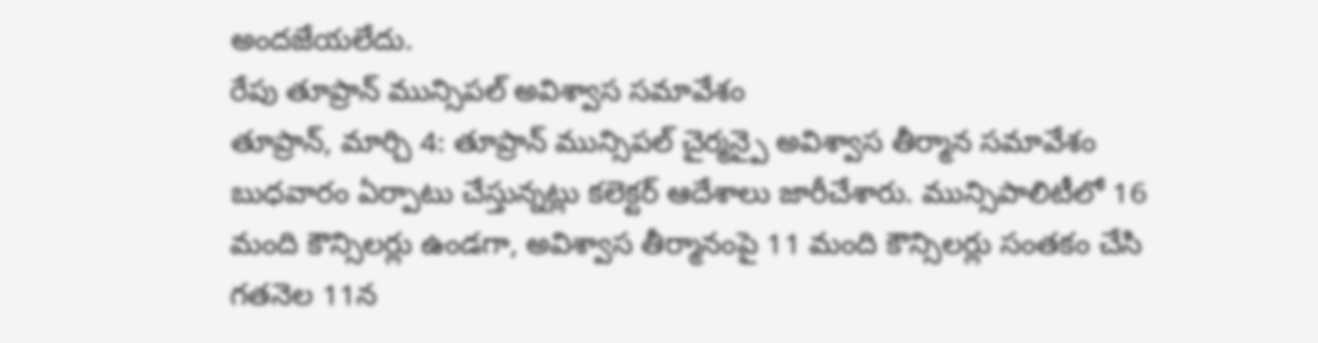అందజేయలేదు.
రేపు తూప్రాన్ మున్సిపల్ అవిశ్వాస సమావేశం
తూప్రాన్, మార్చి 4: తూప్రాన్ మున్సిపల్ చైర్మన్పై అవిశ్వాస తీర్మాన సమావేశం బుధవారం ఏర్పాటు చేస్తున్నట్లు కలెక్టర్ ఆదేశాలు జారీచేశారు. మున్సిపాలిటీలో 16 మంది కౌన్సిలర్లు ఉండగా, అవిశ్వాస తీర్మానంపై 11 మంది కౌన్సిలర్లు సంతకం చేసి గతనెల 11న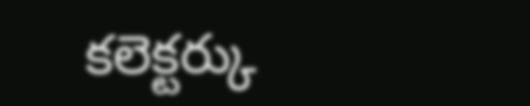కలెక్టర్కు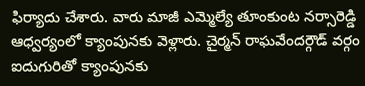ఫిర్యాదు చేశారు. వారు మాజీ ఎమ్మెల్యే తూంకుంట నర్సారెడ్డి ఆధ్వర్యంలో క్యాంపునకు వెళ్లారు. చైర్మన్ రాఘవేందర్గౌడ్ వర్గం ఐదుగురితో క్యాంపునకు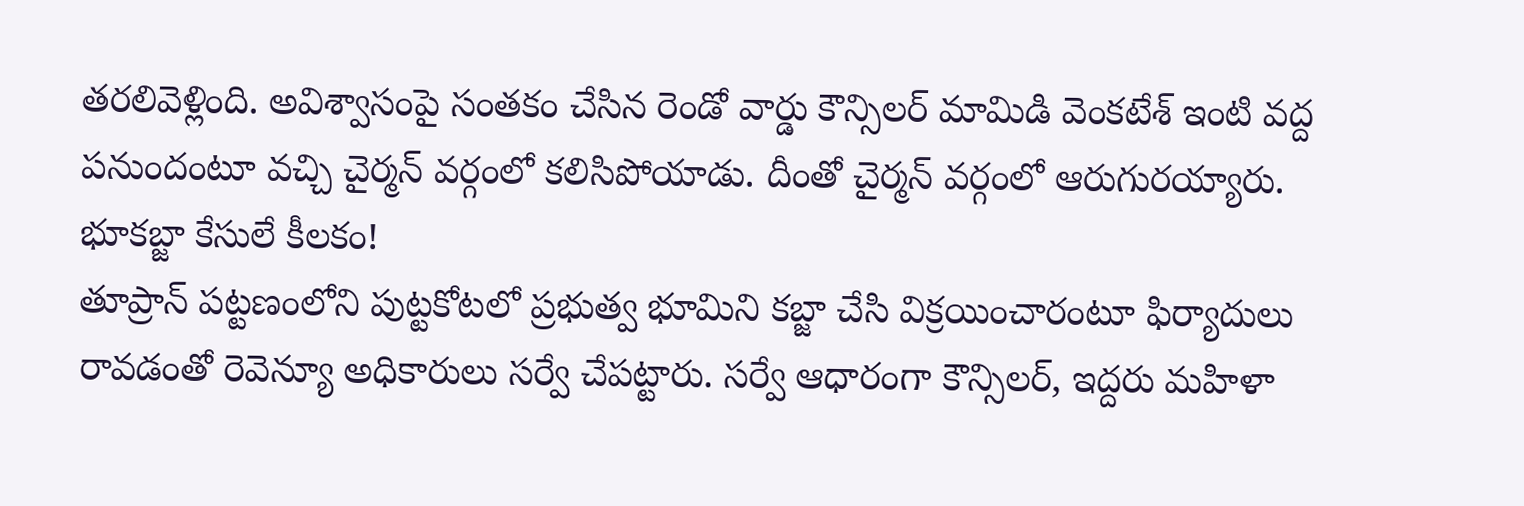తరలివెళ్లింది. అవిశ్వాసంపై సంతకం చేసిన రెండో వార్డు కౌన్సిలర్ మామిడి వెంకటేశ్ ఇంటి వద్ద పనుందంటూ వచ్చి చైర్మన్ వర్గంలో కలిసిపోయాడు. దీంతో చైర్మన్ వర్గంలో ఆరుగురయ్యారు.
భూకబ్జా కేసులే కీలకం!
తూప్రాన్ పట్టణంలోని పుట్టకోటలో ప్రభుత్వ భూమిని కబ్జా చేసి విక్రయించారంటూ ఫిర్యాదులు రావడంతో రెవెన్యూ అధికారులు సర్వే చేపట్టారు. సర్వే ఆధారంగా కౌన్సిలర్, ఇద్దరు మహిళా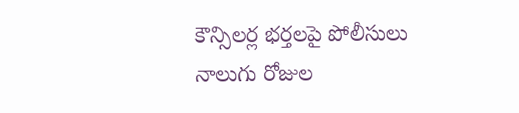కౌన్సిలర్ల భర్తలపై పోలీసులు నాలుగు రోజుల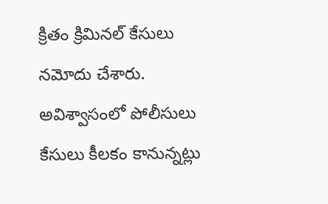క్రితం క్రిమినల్ కేసులు నమోదు చేశారు. అవిశ్వాసంలో పోలీసులు కేసులు కీలకం కానున్నట్లు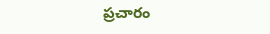ప్రచారం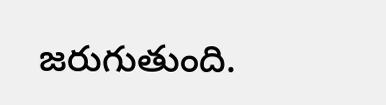జరుగుతుంది.